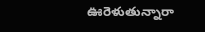ఊరెళుతున్నారా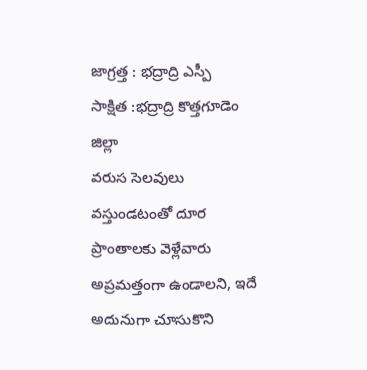జాగ్రత్త : భద్రాద్రి ఎస్పీ
సాక్షిత :భద్రాద్రి కొత్తగూడెం జిల్లా
వరుస సెలవులు వస్తుండటంతో దూర ప్రాంతాలకు వెళ్లేవారు అప్రమత్తంగా ఉండాలని, ఇదే అదునుగా చూసుకొని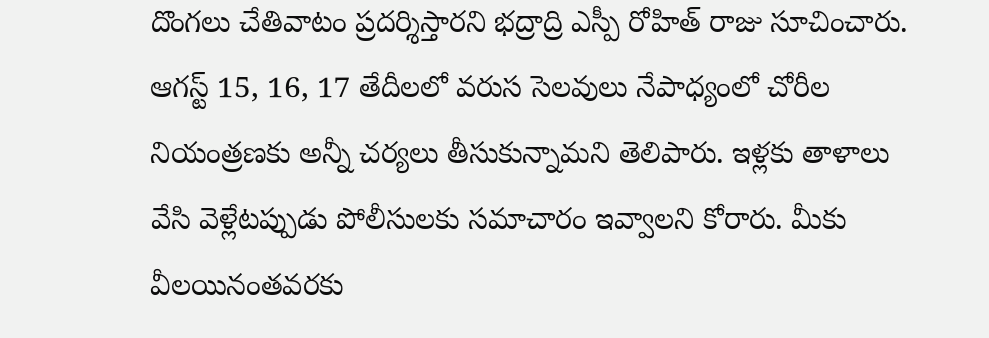దొంగలు చేతివాటం ప్రదర్శిస్తారని భద్రాద్రి ఎస్పీ రోహిత్ రాజు సూచించారు. ఆగస్ట్ 15, 16, 17 తేదీలలో వరుస సెలవులు నేపాధ్యంలో చోరీల నియంత్రణకు అన్నీ చర్యలు తీసుకున్నామని తెలిపారు. ఇళ్లకు తాళాలు వేసి వెళ్లేటప్పుడు పోలీసులకు సమాచారం ఇవ్వాలని కోరారు. మీకు వీలయినంతవరకు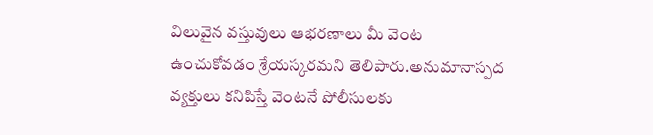విలువైన వస్తువులు ఆభరణాలు మీ వెంట ఉంచుకోవడం శ్రేయస్కరమని తెలిపారు.అనుమానాస్పద వ్యక్తులు కనిపిస్తే వెంటనే పోలీసులకు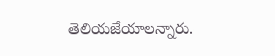తెలియజేయాలన్నారు.